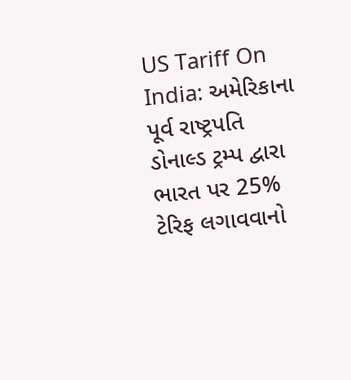US Tariff On India: અમેરિકાના પૂર્વ રાષ્ટ્રપતિ ડોનાલ્ડ ટ્રમ્પ દ્વારા ભારત પર 25% ટેરિફ લગાવવાનો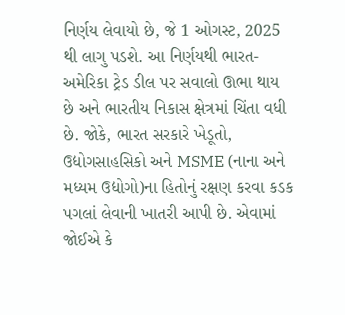નિર્ણય લેવાયો છે, જે 1 ઓગસ્ટ, 2025 થી લાગુ પડશે. આ નિર્ણયથી ભારત-અમેરિકા ટ્રેડ ડીલ પર સવાલો ઊભા થાય છે અને ભારતીય નિકાસ ક્ષેત્રમાં ચિંતા વધી છે. જોકે, ભારત સરકારે ખેડૂતો, ઉદ્યોગસાહસિકો અને MSME (નાના અને મધ્યમ ઉદ્યોગો)ના હિતોનું રક્ષણ કરવા કડક પગલાં લેવાની ખાતરી આપી છે. એવામાં જોઈએ કે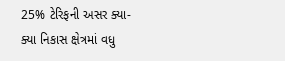25% ટેરિફની અસર ક્યા-ક્યા નિકાસ ક્ષેત્રમાં વધુ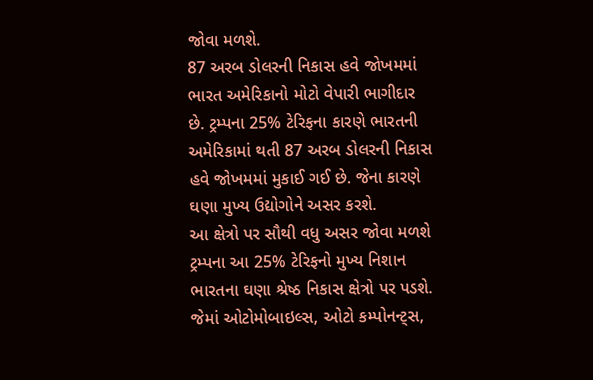જોવા મળશે.
87 અરબ ડોલરની નિકાસ હવે જોખમમાં
ભારત અમેરિકાનો મોટો વેપારી ભાગીદાર છે. ટ્રમ્પના 25% ટેરિફના કારણે ભારતની અમેરિકામાં થતી 87 અરબ ડોલરની નિકાસ હવે જોખમમાં મુકાઈ ગઈ છે. જેના કારણે ઘણા મુખ્ય ઉદ્યોગોને અસર કરશે.
આ ક્ષેત્રો પર સૌથી વધુ અસર જોવા મળશે
ટ્રમ્પના આ 25% ટેરિફનો મુખ્ય નિશાન ભારતના ઘણા શ્રેષ્ઠ નિકાસ ક્ષેત્રો પર પડશે. જેમાં ઓટોમોબાઇલ્સ, ઓટો કમ્પોનન્ટ્સ,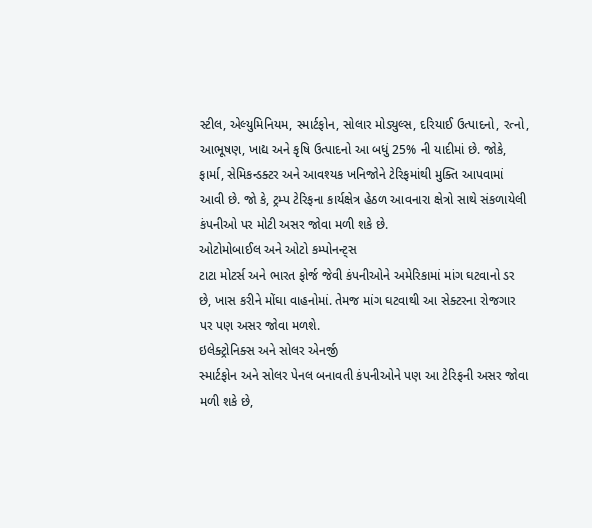સ્ટીલ, એલ્યુમિનિયમ, સ્માર્ટફોન, સોલાર મોડ્યુલ્સ, દરિયાઈ ઉત્પાદનો, રત્નો, આભૂષણ, ખાદ્ય અને કૃષિ ઉત્પાદનો આ બધું 25% ની યાદીમાં છે. જોકે, ફાર્મા, સેમિકન્ડક્ટર અને આવશ્યક ખનિજોને ટેરિફમાંથી મુક્તિ આપવામાં આવી છે. જો કે, ટ્રમ્પ ટેરિફના કાર્યક્ષેત્ર હેઠળ આવનારા ક્ષેત્રો સાથે સંકળાયેલી કંપનીઓ પર મોટી અસર જોવા મળી શકે છે.
ઓટોમોબાઈલ અને ઓટો કમ્પોનન્ટ્સ
ટાટા મોટર્સ અને ભારત ફોર્જ જેવી કંપનીઓને અમેરિકામાં માંગ ઘટવાનો ડર છે, ખાસ કરીને મોંઘા વાહનોમાં. તેમજ માંગ ઘટવાથી આ સેક્ટરના રોજગાર પર પણ અસર જોવા મળશે.
ઇલેક્ટ્રોનિક્સ અને સોલર એનર્જી
સ્માર્ટફોન અને સોલર પેનલ બનાવતી કંપનીઓને પણ આ ટેરિફની અસર જોવા મળી શકે છે,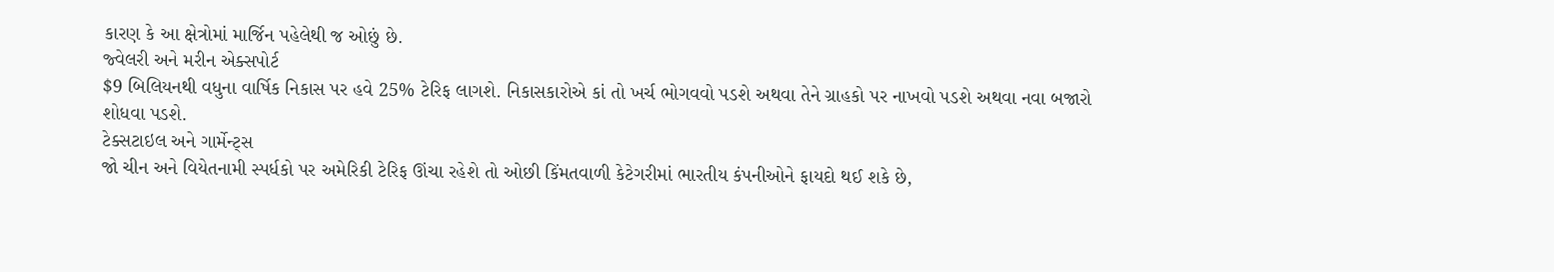કારણ કે આ ક્ષેત્રોમાં માર્જિન પહેલેથી જ ઓછું છે.
જ્વેલરી અને મરીન એક્સપોર્ટ
$9 બિલિયનથી વધુના વાર્ષિક નિકાસ પર હવે 25% ટેરિફ લાગશે. નિકાસકારોએ કાં તો ખર્ચ ભોગવવો પડશે અથવા તેને ગ્રાહકો પર નાખવો પડશે અથવા નવા બજારો શોધવા પડશે.
ટેક્સટાઇલ અને ગાર્મેન્ટ્સ
જો ચીન અને વિયેતનામી સ્પર્ધકો પર અમેરિકી ટેરિફ ઊંચા રહેશે તો ઓછી કિંમતવાળી કેટેગરીમાં ભારતીય કંપનીઓને ફાયદો થઈ શકે છે,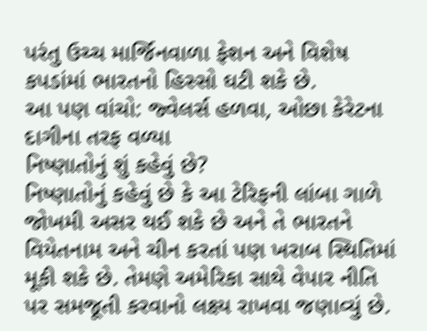પરંતુ ઉચ્ચ માર્જિનવાળા ફેશન અને વિશેષ કપડાંમાં ભારતનો હિસ્સો ઘટી શકે છે.
આ પણ વાંચો: જ્વેલર્સ હળવા, ઓછા કેરેટના દાગીના તરફ વળ્યા
નિષ્ણાતોનું શું કહેવું છે?
નિષ્ણાતોનું કહેવું છે કે આ ટેરિફની લાંબા ગાળે જોખમી અસર થઈ શકે છે અને તે ભારતને વિયેતનામ અને ચીન કરતાં પણ ખરાબ સ્થિતિમાં મૂકી શકે છે. તેમણે અમેરિકા સાથે વેપાર નીતિ પર સમજૂતી કરવાનો લક્ષ્ય રાખવા જણાવ્યું છે.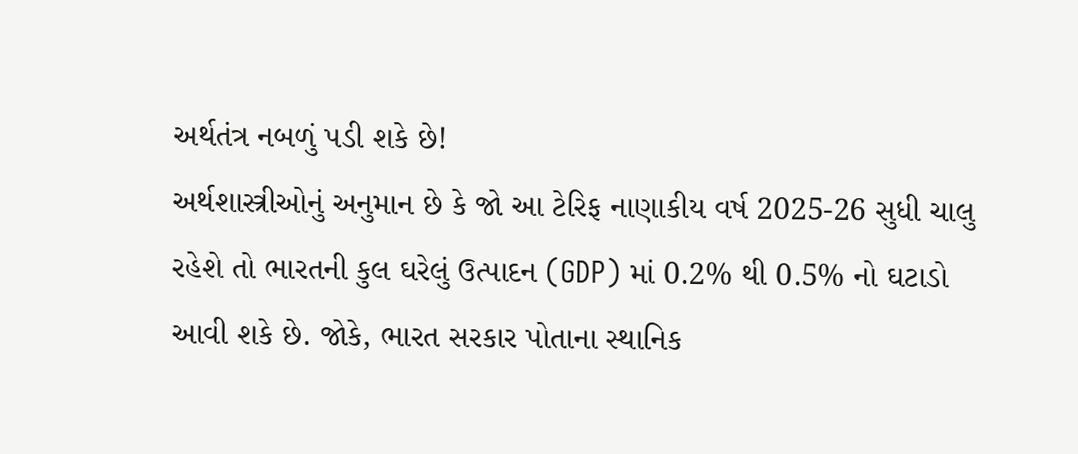અર્થતંત્ર નબળું પડી શકે છે!
અર્થશાસ્ત્રીઓનું અનુમાન છે કે જો આ ટેરિફ નાણાકીય વર્ષ 2025-26 સુધી ચાલુ રહેશે તો ભારતની કુલ ઘરેલું ઉત્પાદન (GDP) માં 0.2% થી 0.5% નો ઘટાડો આવી શકે છે. જોકે, ભારત સરકાર પોતાના સ્થાનિક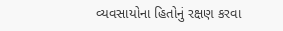વ્યવસાયોના હિતોનું રક્ષણ કરવા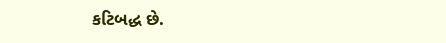કટિબદ્ધ છે.